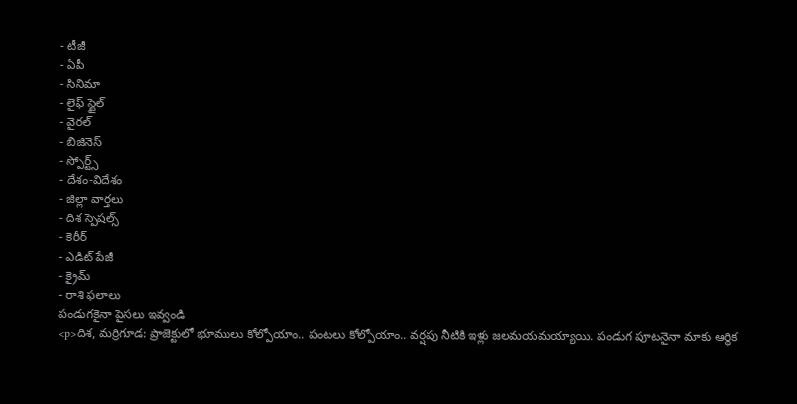- టీజీ
- ఏపీ
- సినిమా
- లైఫ్ స్టైల్
- వైరల్
- బిజినెస్
- స్పోర్ట్స్
- దేశం-విదేశం
- జిల్లా వార్తలు
- దిశ స్పెషల్స్
- కెరీర్
- ఎడిట్ పేజీ
- క్రైమ్
- రాశి ఫలాలు
పండుగకైనా పైసలు ఇవ్వండి
<p>దిశ, మర్రిగూడ: ప్రాజెక్టులో భూములు కోల్పోయాం.. పంటలు కోల్పోయాం.. వర్షపు నీటికి ఇళ్లు జలమయమయ్యాయి. పండుగ పూటనైనా మాకు ఆర్థిక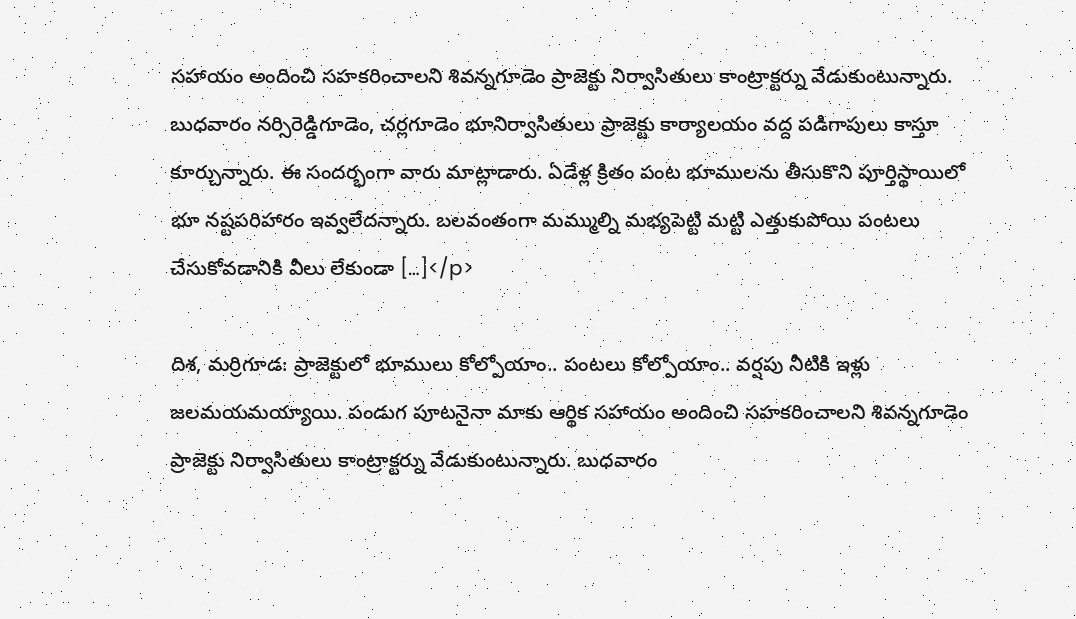సహాయం అందించి సహకరించాలని శివన్నగూడెం ప్రాజెక్టు నిర్వాసితులు కాంట్రాక్టర్ను వేడుకుంటున్నారు. బుధవారం నర్సిరెడ్డిగూడెం, చర్లగూడెం భూనిర్వాసితులు ప్రాజెక్టు కార్యాలయం వద్ద పడిగాపులు కాస్తూ కూర్చున్నారు. ఈ సందర్భంగా వారు మాట్లాడారు. ఏడేళ్ల క్రితం పంట భూములను తీసుకొని పూర్తిస్థాయిలో భూ నష్టపరిహారం ఇవ్వలేదన్నారు. బలవంతంగా మమ్ముల్ని మభ్యపెట్టి మట్టి ఎత్తుకుపోయి పంటలు చేసుకోవడానికి వీలు లేకుండా […]</p>

దిశ, మర్రిగూడ: ప్రాజెక్టులో భూములు కోల్పోయాం.. పంటలు కోల్పోయాం.. వర్షపు నీటికి ఇళ్లు జలమయమయ్యాయి. పండుగ పూటనైనా మాకు ఆర్థిక సహాయం అందించి సహకరించాలని శివన్నగూడెం ప్రాజెక్టు నిర్వాసితులు కాంట్రాక్టర్ను వేడుకుంటున్నారు. బుధవారం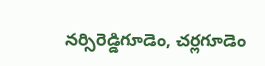నర్సిరెడ్డిగూడెం, చర్లగూడెం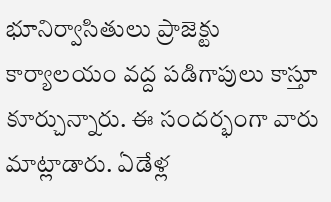భూనిర్వాసితులు ప్రాజెక్టు కార్యాలయం వద్ద పడిగాపులు కాస్తూ కూర్చున్నారు. ఈ సందర్భంగా వారు మాట్లాడారు. ఏడేళ్ల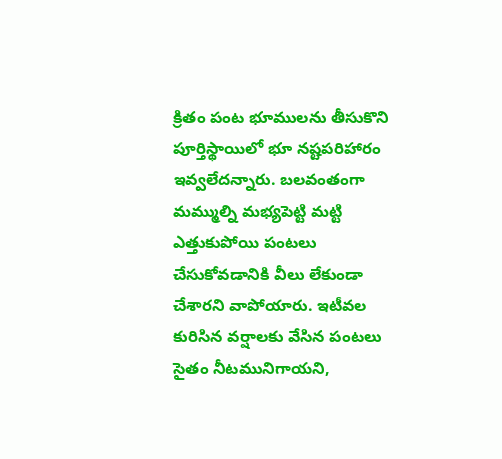క్రితం పంట భూములను తీసుకొని పూర్తిస్థాయిలో భూ నష్టపరిహారం ఇవ్వలేదన్నారు. బలవంతంగా మమ్ముల్ని మభ్యపెట్టి మట్టి ఎత్తుకుపోయి పంటలు చేసుకోవడానికి వీలు లేకుండా చేశారని వాపోయారు. ఇటీవల కురిసిన వర్షాలకు వేసిన పంటలు సైతం నీటమునిగాయని,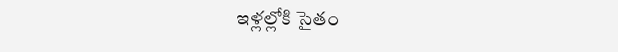ఇళ్లల్లోకి సైతం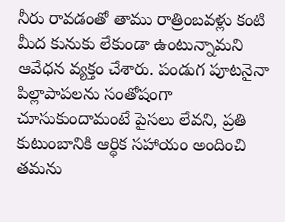నీరు రావడంతో తాము రాత్రింబవళ్లు కంటి మీద కునుకు లేకుండా ఉంటున్నామని ఆవేధన వ్యక్తం చేశారు. పండుగ పూటనైనా పిల్లాపాపలను సంతోషంగా చూసుకుందామంటే పైసలు లేవని, ప్రతి కుటుంబానికి ఆర్థిక సహాయం అందించి తమను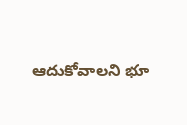ఆదుకోవాలని భూ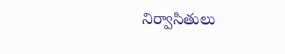నిర్వాసితులు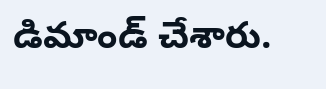డిమాండ్ చేశారు.